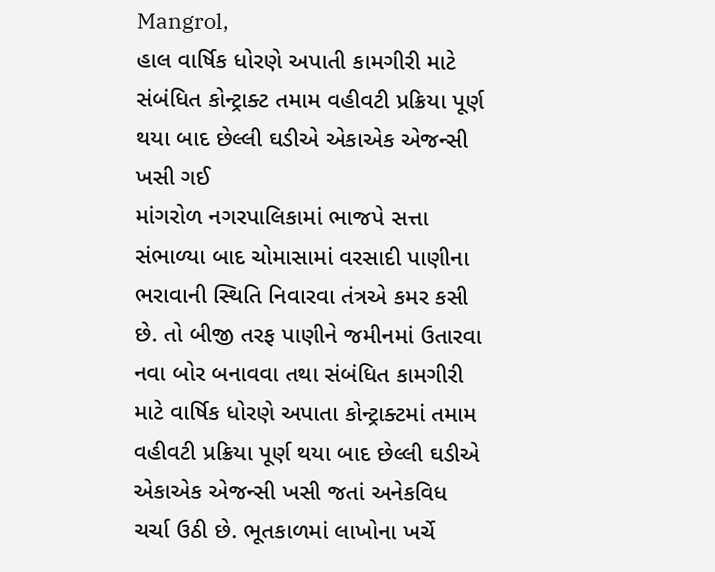Mangrol,
હાલ વાર્ષિક ધોરણે અપાતી કામગીરી માટે સંબંધિત કોન્ટ્રાક્ટ તમામ વહીવટી પ્રક્રિયા પૂર્ણ થયા બાદ છેલ્લી ઘડીએ એકાએક એજન્સી ખસી ગઈ
માંગરોળ નગરપાલિકામાં ભાજપે સત્તા સંભાળ્યા બાદ ચોમાસામાં વરસાદી પાણીના ભરાવાની સ્થિતિ નિવારવા તંત્રએ કમર કસી છે. તો બીજી તરફ પાણીને જમીનમાં ઉતારવા નવા બોર બનાવવા તથા સંબંધિત કામગીરી માટે વાર્ષિક ધોરણે અપાતા કોન્ટ્રાક્ટમાં તમામ વહીવટી પ્રક્રિયા પૂર્ણ થયા બાદ છેલ્લી ઘડીએ એકાએક એજન્સી ખસી જતાં અનેકવિધ ચર્ચા ઉઠી છે. ભૂતકાળમાં લાખોના ખર્ચે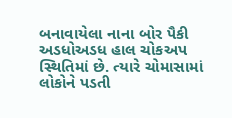બનાવાયેલા નાના બોર પૈકી અડધોઅડધ હાલ ચોકઅપ સ્થિતિમાં છે. ત્યારે ચોમાસામાં લોકોને પડતી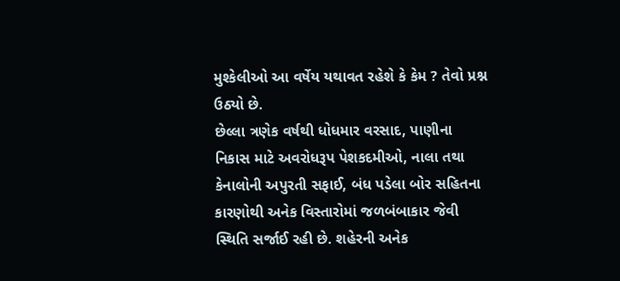મુશ્કેલીઓ આ વર્ષેય યથાવત રહેશે કે કેમ ? તેવો પ્રશ્ન ઉઠ્યો છે.
છેલ્લા ત્રણેક વર્ષથી ધોધમાર વરસાદ, પાણીના નિકાસ માટે અવરોધરૂપ પેશકદમીઓ, નાલા તથા કેનાલોની અપુરતી સફાઈ, બંધ પડેલા બોર સહિતના કારણોથી અનેક વિસ્તારોમાં જળબંબાકાર જેવી સ્થિતિ સર્જાઈ રહી છે. શહેરની અનેક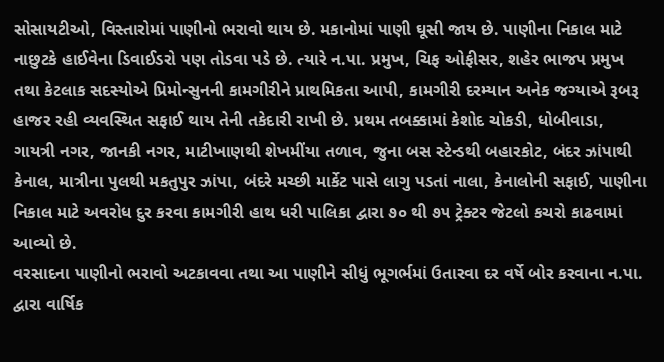સોસાયટીઓ, વિસ્તારોમાં પાણીનો ભરાવો થાય છે. મકાનોમાં પાણી ઘૂસી જાય છે. પાણીના નિકાલ માટે નાછુટકે હાઈવેના ડિવાઈડરો પણ તોડવા પડે છે. ત્યારે ન.પા. પ્રમુખ, ચિફ ઓફીસર, શહેર ભાજપ પ્રમુખ તથા કેટલાક સદસ્યોએ પ્રિમોન્સુનની કામગીરીને પ્રાથમિકતા આપી, કામગીરી દરમ્યાન અનેક જગ્યાએ રૂબરૂ હાજર રહી વ્યવસ્થિત સફાઈ થાય તેની તકેદારી રાખી છે. પ્રથમ તબક્કામાં કેશોદ ચોકડી, ધોબીવાડા, ગાયત્રી નગર, જાનકી નગર, માટીખાણથી શેખમીંયા તળાવ, જુના બસ સ્ટેન્ડથી બહારકોટ, બંદર ઝાંપાથી કેનાલ, માત્રીના પુલથી મકતુપુર ઝાંપા, બંદરે મચ્છી માર્કેટ પાસે લાગુ પડતાં નાલા, કેનાલોની સફાઈ, પાણીના નિકાલ માટે અવરોધ દુર કરવા કામગીરી હાથ ધરી પાલિકા દ્વારા ૭૦ થી ૭૫ ટ્રેક્ટર જેટલો કચરો કાઢવામાં આવ્યો છે.
વરસાદના પાણીનો ભરાવો અટકાવવા તથા આ પાણીને સીધું ભૂગર્ભમાં ઉતારવા દર વર્ષે બોર કરવાના ન.પા. દ્વારા વાર્ષિક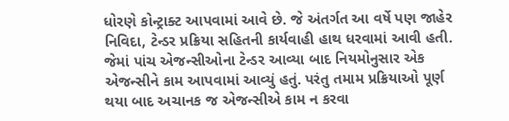ધોરણે કોન્ટ્રાક્ટ આપવામાં આવે છે. જે અંતર્ગત આ વર્ષે પણ જાહેર નિવિદા, ટેન્ડર પ્રક્રિયા સહિતની કાર્યવાહી હાથ ધરવામાં આવી હતી. જેમાં પાંચ એજન્સીઓના ટેન્ડર આવ્યા બાદ નિયમોનુસાર એક એજન્સીને કામ આપવામાં આવ્યું હતું. પરંતુ તમામ પ્રક્રિયાઓ પૂર્ણ થયા બાદ અચાનક જ એજન્સીએ કામ ન કરવા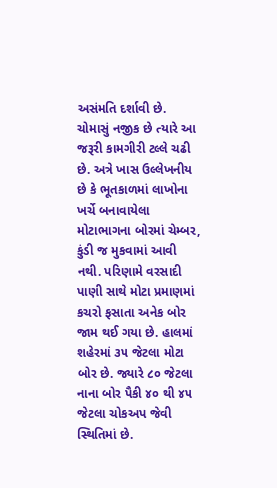અસંમતિ દર્શાવી છે. ચોમાસું નજીક છે ત્યારે આ જરૂરી કામગીરી ટલ્લે ચઢી છે. અત્રે ખાસ ઉલ્લેખનીય છે કે ભૂતકાળમાં લાખોના ખર્ચે બનાવાયેલા મોટાભાગના બોરમાં ચેમ્બર, કુંડી જ મુકવામાં આવી નથી. પરિણામે વરસાદી પાણી સાથે મોટા પ્રમાણમાં કચરો ફસાતા અનેક બોર જામ થઈ ગયા છે. હાલમાં શહેરમાં ૩૫ જેટલા મોટા બોર છે. જ્યારે ૮૦ જેટલા નાના બોર પૈકી ૪૦ થી ૪૫ જેટલા ચોકઅપ જેવી સ્થિતિમાં છે.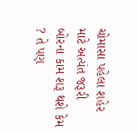ચોમાસા પહેલા શહેર માટે અત્યંત જરૂરી બોરના કામ શરૂ થશે કેમ ? તે પણ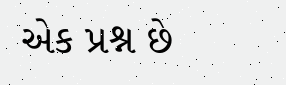એક પ્રશ્ન છે